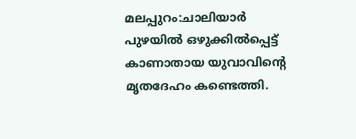മലപ്പുറം:ചാലിയാർ പുഴയിൽ ഒഴുക്കിൽപ്പെട്ട് കാണാതായ യുവാവിൻ്റെ മൃതദേഹം കണ്ടെത്തി.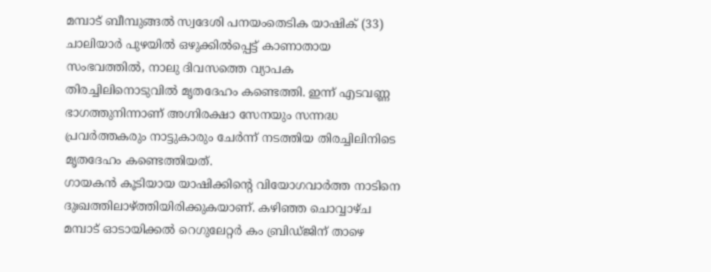മമ്പാട് ബീമ്പുങ്ങൽ സ്വദേശി പനയംതെടിക യാഷിക് (33) ചാലിയാർ പുഴയിൽ ഒഴുക്കിൽപ്പെട്ട് കാണാതായ സംഭവത്തിൽ, നാലു ദിവസത്തെ വ്യാപക തിരച്ചിലിനൊടുവിൽ മൃതദേഹം കണ്ടെത്തി. ഇന്ന് എടവണ്ണ ഭാഗത്തുനിന്നാണ് അഗ്നിരക്ഷാ സേനയും സന്നദ്ധ പ്രവർത്തകരും നാട്ടുകാരും ചേർന്ന് നടത്തിയ തിരച്ചിലിനിടെ മൃതദേഹം കണ്ടെത്തിയത്.
ഗായകൻ കൂടിയായ യാഷിക്കിന്റെ വിയോഗവാർത്ത നാടിനെ ദുഃഖത്തിലാഴ്ത്തിയിരിക്കുകയാണ്. കഴിഞ്ഞ ചൊവ്വാഴ്ച മമ്പാട് ഓടായിക്കൽ റെഗുലേറ്റർ കം ബ്രിഡ്ജിന് താഴെ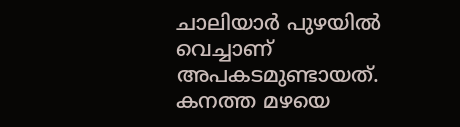ചാലിയാർ പുഴയിൽ വെച്ചാണ് അപകടമുണ്ടായത്. കനത്ത മഴയെ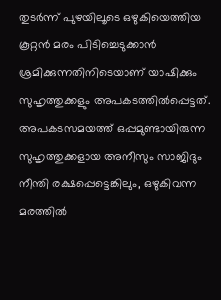തുടർന്ന് പുഴയിലൂടെ ഒഴുകിയെത്തിയ കൂറ്റൻ മരം പിടിച്ചെടുക്കാൻ ശ്രമിക്കുന്നതിനിടെയാണ് യാഷിക്കും സുഹൃത്തുക്കളും അപകടത്തിൽപ്പെട്ടത്. അപകടസമയത്ത് ഒപ്പമുണ്ടായിരുന്ന സുഹൃത്തുക്കളായ അനീസും സാജിദും നീന്തി രക്ഷപ്പെട്ടെങ്കിലും, ഒഴുകിവന്ന മരത്തിൽ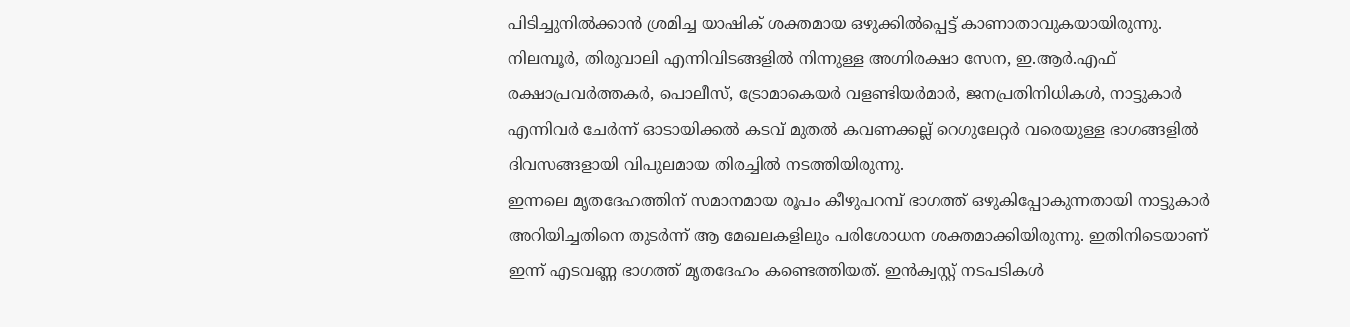പിടിച്ചുനിൽക്കാൻ ശ്രമിച്ച യാഷിക് ശക്തമായ ഒഴുക്കിൽപ്പെട്ട് കാണാതാവുകയായിരുന്നു.
നിലമ്പൂർ, തിരുവാലി എന്നിവിടങ്ങളിൽ നിന്നുള്ള അഗ്നിരക്ഷാ സേന, ഇ.ആർ.എഫ് രക്ഷാപ്രവർത്തകർ, പൊലീസ്, ട്രോമാകെയർ വളണ്ടിയർമാർ, ജനപ്രതിനിധികൾ, നാട്ടുകാർ എന്നിവർ ചേർന്ന് ഓടായിക്കൽ കടവ് മുതൽ കവണക്കല്ല് റെഗുലേറ്റർ വരെയുള്ള ഭാഗങ്ങളിൽ ദിവസങ്ങളായി വിപുലമായ തിരച്ചിൽ നടത്തിയിരുന്നു.
ഇന്നലെ മൃതദേഹത്തിന് സമാനമായ രൂപം കീഴുപറമ്പ് ഭാഗത്ത് ഒഴുകിപ്പോകുന്നതായി നാട്ടുകാർ അറിയിച്ചതിനെ തുടർന്ന് ആ മേഖലകളിലും പരിശോധന ശക്തമാക്കിയിരുന്നു. ഇതിനിടെയാണ് ഇന്ന് എടവണ്ണ ഭാഗത്ത് മൃതദേഹം കണ്ടെത്തിയത്. ഇൻക്വസ്റ്റ് നടപടികൾ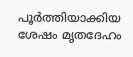പൂർത്തിയാക്കിയ ശേഷം മൃതദേഹം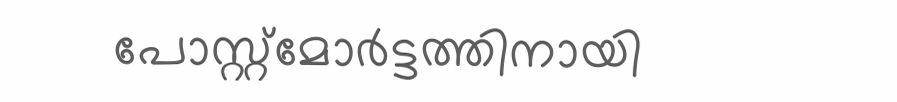പോസ്റ്റ്മോർട്ടത്തിനായി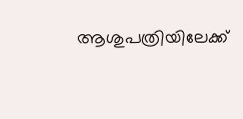ആശുപത്രിയിലേക്ക്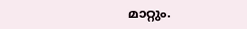മാറ്റും.